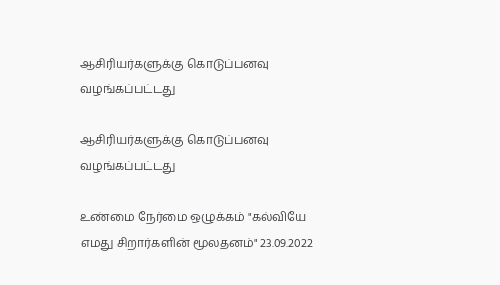ஆசிரியர்களுக்கு கொடுப்பனவு வழங்கப்பட்டது

ஆசிரியர்களுக்கு கொடுப்பனவு வழங்கப்பட்டது

உண்மை நேர்மை ஒழுக்கம் "கல்வியே எமது சிறார்களின் மூலதனம்" 23.09.2022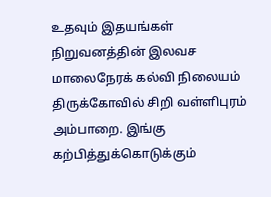உதவும் இதயங்கள் நிறுவனத்தின் இலவச மாலைநேரக் கல்வி நிலையம் திருக்கோவில் சிறி வள்ளிபுரம் அம்பாறை. இங்கு கற்பித்துக்கொடுக்கும்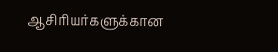ஆசிரியர்களுக்கான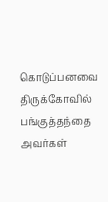கொடுப்பனவை திருக்கோவில் பங்குத்தந்தை அவர்கள்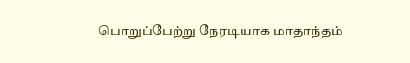பொறுப்பேற்று நேரடியாக மாதாந்தம்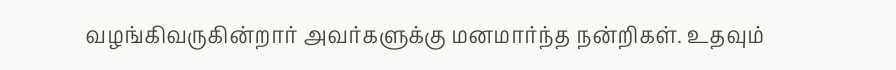வழங்கிவருகின்றார் அவர்களுக்கு மனமார்ந்த நன்றிகள். உதவும்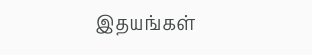இதயங்கள்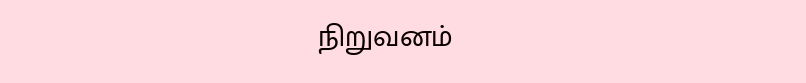நிறுவனம்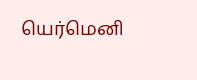யெர்மெனி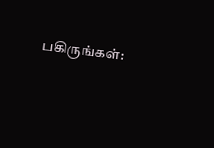பகிருங்கள்: